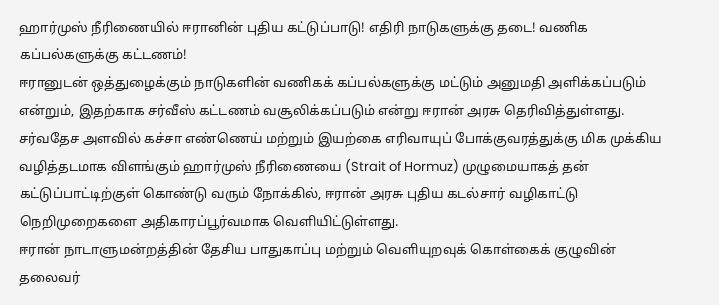ஹார்முஸ் நீரிணையில் ஈரானின் புதிய கட்டுப்பாடு! எதிரி நாடுகளுக்கு தடை! வணிக கப்பல்களுக்கு கட்டணம்!
ஈரானுடன் ஒத்துழைக்கும் நாடுகளின் வணிகக் கப்பல்களுக்கு மட்டும் அனுமதி அளிக்கப்படும் என்றும், இதற்காக சர்வீஸ் கட்டணம் வசூலிக்கப்படும் என்று ஈரான் அரசு தெரிவித்துள்ளது.
சர்வதேச அளவில் கச்சா எண்ணெய் மற்றும் இயற்கை எரிவாயுப் போக்குவரத்துக்கு மிக முக்கிய வழித்தடமாக விளங்கும் ஹார்முஸ் நீரிணையை (Strait of Hormuz) முழுமையாகத் தன் கட்டுப்பாட்டிற்குள் கொண்டு வரும் நோக்கில், ஈரான் அரசு புதிய கடல்சார் வழிகாட்டு நெறிமுறைகளை அதிகாரப்பூர்வமாக வெளியிட்டுள்ளது.
ஈரான் நாடாளுமன்றத்தின் தேசிய பாதுகாப்பு மற்றும் வெளியுறவுக் கொள்கைக் குழுவின் தலைவர்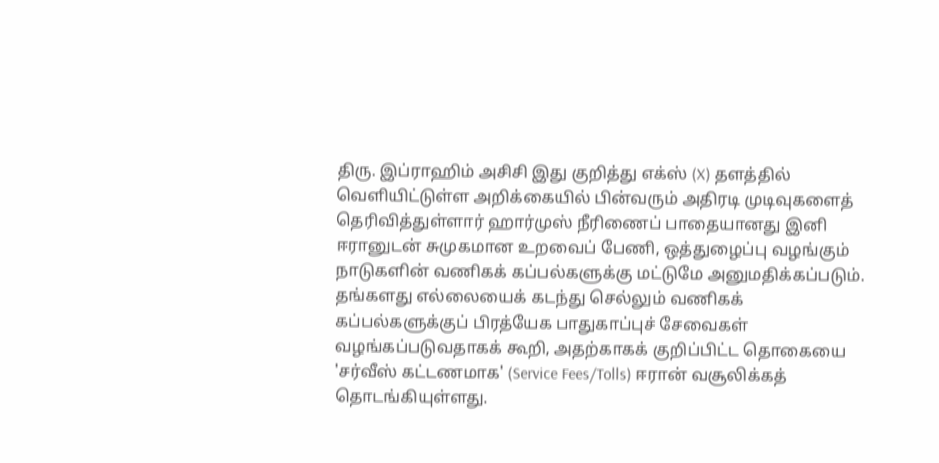திரு. இப்ராஹிம் அசிசி இது குறித்து எக்ஸ் (X) தளத்தில் வெளியிட்டுள்ள அறிக்கையில் பின்வரும் அதிரடி முடிவுகளைத் தெரிவித்துள்ளார் ஹார்முஸ் நீரிணைப் பாதையானது இனி ஈரானுடன் சுமுகமான உறவைப் பேணி, ஒத்துழைப்பு வழங்கும் நாடுகளின் வணிகக் கப்பல்களுக்கு மட்டுமே அனுமதிக்கப்படும்.
தங்களது எல்லையைக் கடந்து செல்லும் வணிகக் கப்பல்களுக்குப் பிரத்யேக பாதுகாப்புச் சேவைகள் வழங்கப்படுவதாகக் கூறி, அதற்காகக் குறிப்பிட்ட தொகையை 'சர்வீஸ் கட்டணமாக' (Service Fees/Tolls) ஈரான் வசூலிக்கத் தொடங்கியுள்ளது.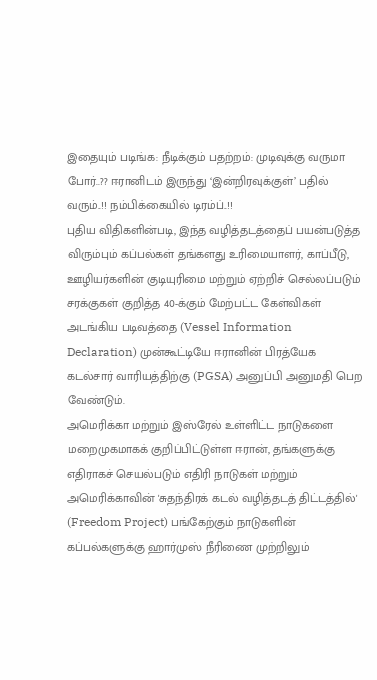இதையும் படிங்க: நீடிக்கும் பதற்றம்: முடிவுக்கு வருமா போர்..?? ஈரானிடம் இருந்து ‘இன்றிரவுக்குள்’ பதில் வரும்..!! நம்பிக்கையில் டிரம்ப்..!!
புதிய விதிகளின்படி, இந்த வழித்தடத்தைப் பயன்படுத்த விரும்பும் கப்பல்கள் தங்களது உரிமையாளர், காப்பீடு, ஊழியர்களின் குடியுரிமை மற்றும் ஏற்றிச் செல்லப்படும் சரக்குகள் குறித்த 40-க்கும் மேற்பட்ட கேள்விகள் அடங்கிய படிவத்தை (Vessel Information Declaration) முன்கூட்டியே ஈரானின் பிரத்யேக கடல்சார் வாரியத்திற்கு (PGSA) அனுப்பி அனுமதி பெற வேண்டும்.
அமெரிக்கா மற்றும் இஸ்ரேல் உள்ளிட்ட நாடுகளை மறைமுகமாகக் குறிப்பிட்டுள்ள ஈரான், தங்களுக்கு எதிராகச் செயல்படும் எதிரி நாடுகள் மற்றும் அமெரிக்காவின் 'சுதந்திரக் கடல் வழித்தடத் திட்டத்தில்' (Freedom Project) பங்கேற்கும் நாடுகளின் கப்பல்களுக்கு ஹார்முஸ் நீரிணை முற்றிலும்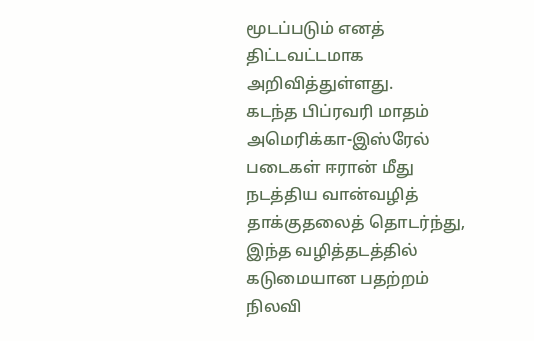மூடப்படும் எனத் திட்டவட்டமாக அறிவித்துள்ளது.
கடந்த பிப்ரவரி மாதம் அமெரிக்கா-இஸ்ரேல் படைகள் ஈரான் மீது நடத்திய வான்வழித் தாக்குதலைத் தொடர்ந்து, இந்த வழித்தடத்தில் கடுமையான பதற்றம் நிலவி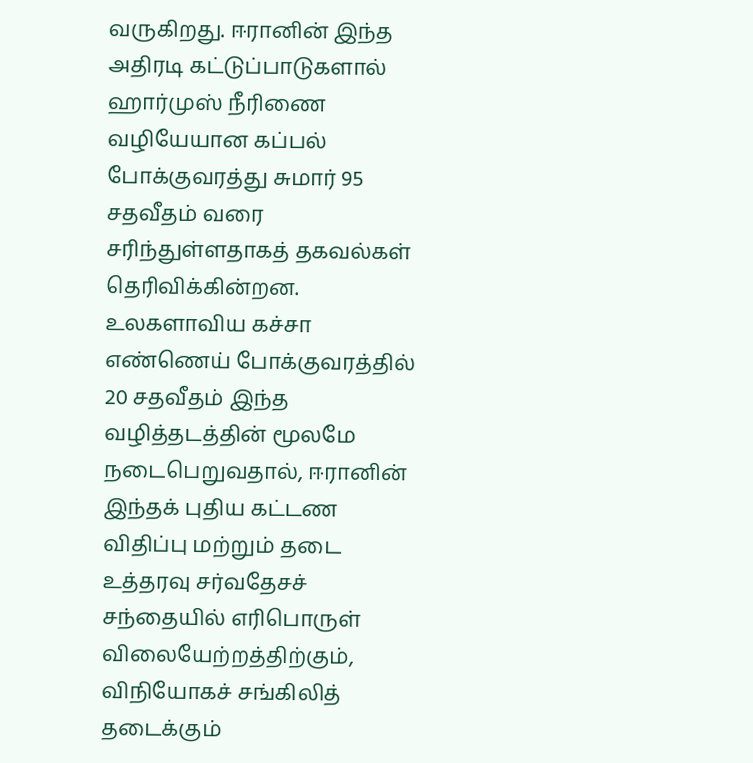வருகிறது. ஈரானின் இந்த அதிரடி கட்டுப்பாடுகளால் ஹார்முஸ் நீரிணை வழியேயான கப்பல் போக்குவரத்து சுமார் 95 சதவீதம் வரை சரிந்துள்ளதாகத் தகவல்கள் தெரிவிக்கின்றன.
உலகளாவிய கச்சா எண்ணெய் போக்குவரத்தில் 20 சதவீதம் இந்த வழித்தடத்தின் மூலமே நடைபெறுவதால், ஈரானின் இந்தக் புதிய கட்டண விதிப்பு மற்றும் தடை உத்தரவு சர்வதேசச் சந்தையில் எரிபொருள் விலையேற்றத்திற்கும், விநியோகச் சங்கிலித் தடைக்கும்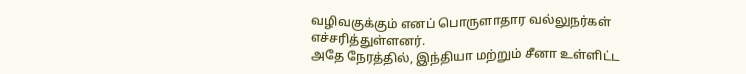வழிவகுக்கும் எனப் பொருளாதார வல்லுநர்கள் எச்சரித்துள்ளனர்.
அதே நேரத்தில், இந்தியா மற்றும் சீனா உள்ளிட்ட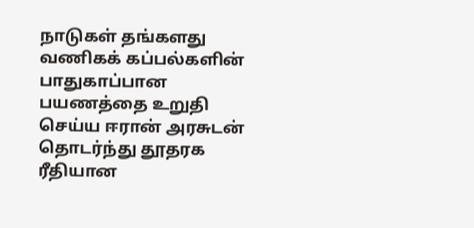நாடுகள் தங்களது வணிகக் கப்பல்களின் பாதுகாப்பான பயணத்தை உறுதி செய்ய ஈரான் அரசுடன் தொடர்ந்து தூதரக ரீதியான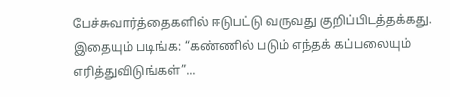பேச்சுவார்த்தைகளில் ஈடுபட்டு வருவது குறிப்பிடத்தக்கது.
இதையும் படிங்க: “கண்ணில் படும் எந்தக் கப்பலையும் எரித்துவிடுங்கள்”...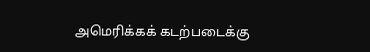அமெரிக்கக் கடற்படைக்கு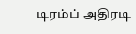டிரம்ப் அதிரடி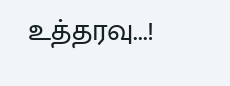உத்தரவு...!